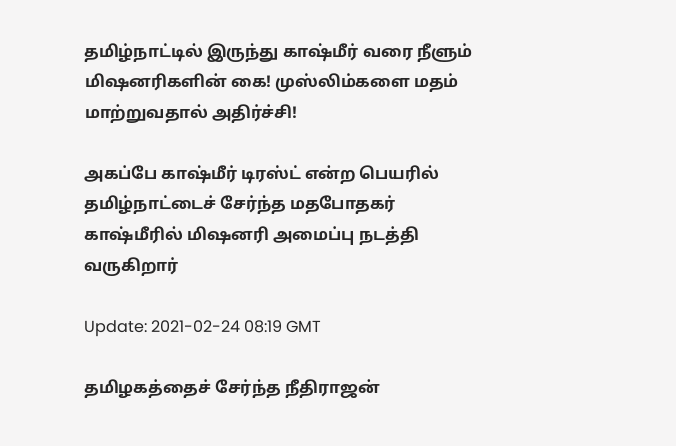தமிழ்நாட்டில் இருந்து காஷ்மீர் வரை நீளும் மிஷனரிகளின் கை! முஸ்லிம்களை‌ மதம் மாற்றுவதால் அதிர்ச்சி!

அகப்பே காஷ்மீர் டிரஸ்ட் என்ற பெயரில் தமிழ்நாட்டைச் சேர்ந்த மதபோதகர் காஷ்மீரில் மிஷனரி அமைப்பு நடத்தி வருகிறார்

Update: 2021-02-24 08:19 GMT

தமிழகத்தைச் சேர்ந்த நீதிராஜன்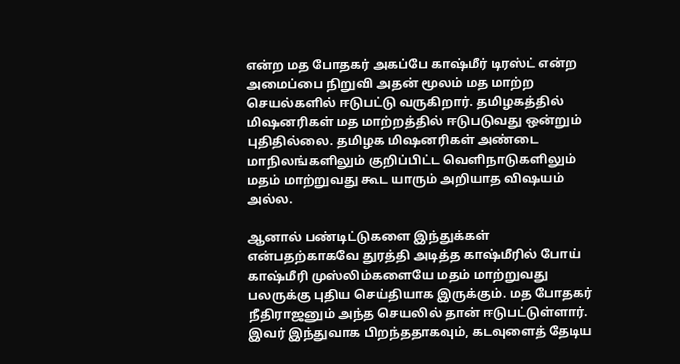என்ற‌‌ மத போதகர் அகப்பே காஷ்மீர் டிரஸ்ட் என்ற அமைப்பை நிறுவி அதன் மூலம் மத மாற்ற செயல்களில் ஈடுபட்டு வருகிறார். தமிழகத்தில் மிஷனரிகள் மத மாற்றத்தில் ஈடுபடுவது ஒன்றும் புதிதில்லை. தமிழக மிஷனரிகள் அண்டை மாநிலங்களிலும் குறிப்பிட்ட வெளிநாடுகளிலும் மதம் மாற்றுவது கூட யாரும் அறியாத விஷயம் அல்ல.

ஆனால் பண்டிட்டுகளை இந்துக்கள் என்பதற்காகவே துரத்தி அடித்த காஷ்மீரில் போய்‌ காஷ்மீரி முஸ்லிம்களையே மதம் மாற்றுவது பலருக்கு புதிய செய்தியாக இருக்கும். மத போதகர் நீதிராஜனும் அந்த செயலில் தான் ஈடுபட்டுள்ளார். இவர் இந்துவாக பிறந்ததாகவும், கடவுளைத் தேடிய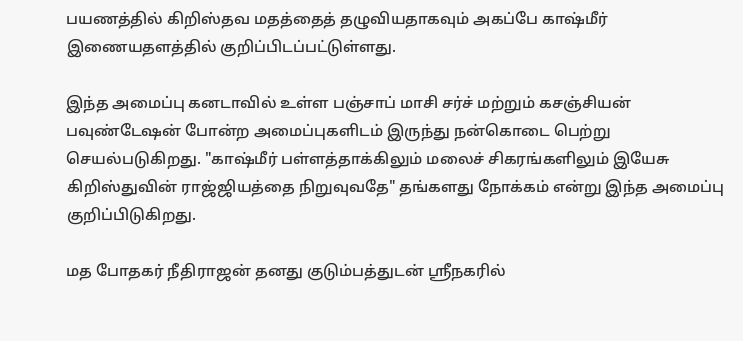பயணத்தில் கிறிஸ்தவ மதத்தைத் தழுவியதாகவும் அகப்பே காஷ்மீர் இணையதளத்தில் குறிப்பிடப்பட்டுள்ளது.

இந்த அமைப்பு கனடாவில் உள்ள பஞ்சாப் மாசி சர்ச் மற்றும் கசஞ்சியன் பவுண்டேஷன் போன்ற அமைப்புகளிடம் இருந்து நன்கொடை பெற்று செயல்படுகிறது. "காஷ்மீர் பள்ளத்தாக்கிலும் மலைச் சிகரங்களிலும் இயேசு கிறிஸ்துவின் ராஜ்ஜியத்தை நிறுவுவதே" தங்களது நோக்கம் என்று இந்த அமைப்பு குறிப்பிடுகிறது.

மத போதகர் நீதிராஜன் தனது குடும்பத்துடன் ஸ்ரீநகரில்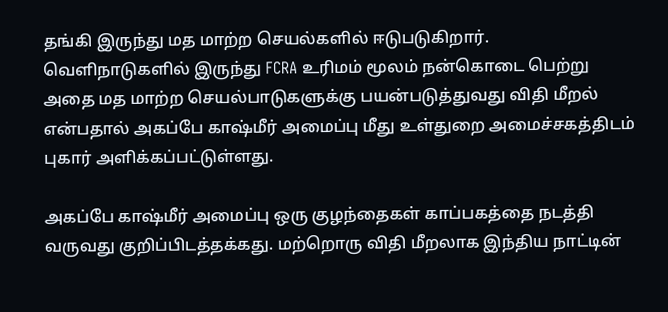தங்கி இருந்து மத மாற்ற செயல்களில் ஈடுபடுகிறார். வெளிநாடுகளில் இருந்து FCRA உரிமம் மூலம் நன்கொடை பெற்று‌ அதை மத மாற்ற செயல்பாடுகளுக்கு பயன்படுத்துவது விதி மீறல் என்பதால் அகப்பே காஷ்மீர் அமைப்பு மீது உள்துறை அமைச்சகத்திடம் புகார் அளிக்கப்பட்டுள்ளது.

அகப்பே காஷ்மீர் அமைப்பு ஒரு குழந்தைகள் காப்பகத்தை நடத்தி வருவது குறிப்பிடத்தக்கது. மற்றொரு விதி மீறலாக இந்திய நாட்டின்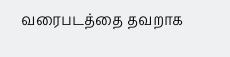வரைபடத்தை தவறாக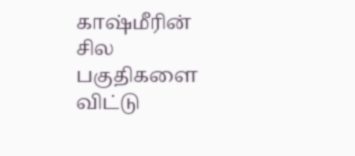காஷ்மீரின் சில பகுதிகளை விட்டு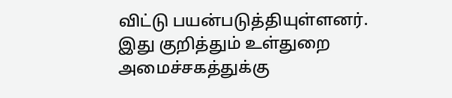விட்டு பயன்படுத்தியுள்ளனர். இது குறித்தும் உள்துறை அமைச்சகத்துக்கு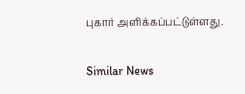புகார் அளிக்கப்பட்டுள்ளது.

Similar News